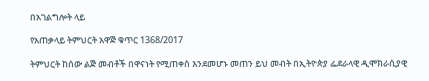በአገልግሎት ላይ

የአጠቃላይ ትምህርት አዋጅ ቁጥር 1368/2017

ትምህርት ከሰው ልጅ መብቶች በዋናነት የሚጠቀስ እንደመሆኑ መጠን ይህ መብት በኢትዮጵያ ፌደራላዊ ዲሞክራሲያዊ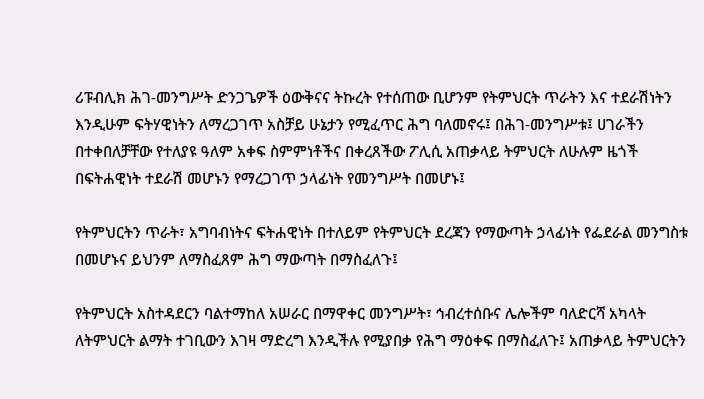ሪፑብሊክ ሕገ-መንግሥት ድንጋጌዎች ዕውቅናና ትኩረት የተሰጠው ቢሆንም የትምህርት ጥራትን እና ተደራሽነትን እንዲሁም ፍትሃዊነትን ለማረጋገጥ አስቻይ ሁኔታን የሚፈጥር ሕግ ባለመኖሩ፤ በሕገ-መንግሥቱ፤ ሀገራችን በተቀበለቻቸው የተለያዩ ዓለም አቀፍ ስምምነቶችና በቀረጸችው ፖሊሲ አጠቃላይ ትምህርት ለሁሉም ዜጎች በፍትሐዊነት ተደራሽ መሆኑን የማረጋገጥ ኃላፊነት የመንግሥት በመሆኑ፤

የትምህርትን ጥራት፣ አግባብነትና ፍትሐዊነት በተለይም የትምህርት ደረጃን የማውጣት ኃላፊነት የፌደራል መንግስቱ በመሆኑና ይህንም ለማስፈጸም ሕግ ማውጣት በማስፈለጉ፤

የትምህርት አስተዳደርን ባልተማከለ አሠራር በማዋቀር መንግሥት፣ ኅብረተሰቡና ሌሎችም ባለድርሻ አካላት ለትምህርት ልማት ተገቢውን እገዛ ማድረግ እንዲችሉ የሚያበቃ የሕግ ማዕቀፍ በማስፈለጉ፤ አጠቃላይ ትምህርትን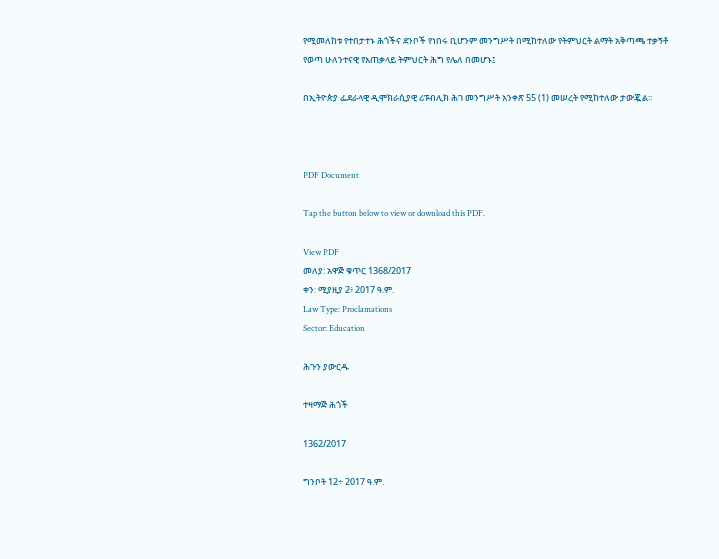የሚመለከቱ የተበታተኑ ሕጎችና ደንቦች የነበሩ ቢሆንም መንግሥት በሚከተለው የትምህርት ልማት አቅጣጫ ተቃኝቶ የወጣ ሁለንተናዊ የአጠቃላይ ትምህርት ሕግ የሌለ በመሆኑ፤

በኢትዮጵያ ፌደራላዊ ዲሞክራሲያዊ ሪፑብሊክ ሕገ መንግሥት አንቀጽ 55 (1) መሠረት የሚከተለው ታውጇል፡፡



PDF Document

Tap the button below to view or download this PDF.

View PDF
መለያ: አዋጅ ቁጥር 1368/2017
ቀን: ሚያዚያ 2፥ 2017 ዓ.ም.
Law Type: Proclamations
Sector: Education

ሕጉን ያውርዱ

ተዛማጅ ሕጎች

1362/2017

ግንቦት 12÷ 2017 ዓ.ም.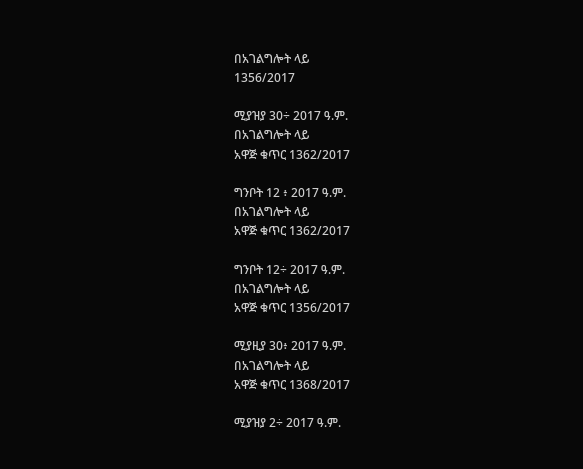በአገልግሎት ላይ
1356/2017

ሚያዝያ 30÷ 2017 ዓ.ም.
በአገልግሎት ላይ
አዋጅ ቁጥር 1362/2017

ግንቦት 12 ፥ 2017 ዓ.ም.
በአገልግሎት ላይ
አዋጅ ቁጥር 1362/2017

ግንቦት 12÷ 2017 ዓ.ም.
በአገልግሎት ላይ
አዋጅ ቁጥር 1356/2017

ሚያዚያ 30፥ 2017 ዓ.ም.
በአገልግሎት ላይ
አዋጅ ቁጥር 1368/2017

ሚያዝያ 2÷ 2017 ዓ.ም.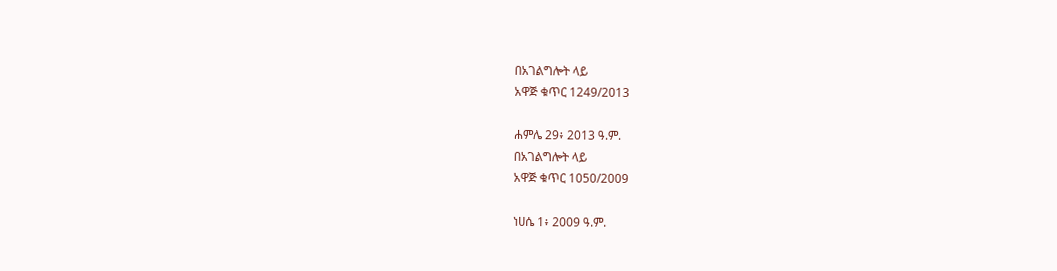በአገልግሎት ላይ
አዋጅ ቁጥር 1249/2013

ሐምሌ 29፥ 2013 ዓ.ም.
በአገልግሎት ላይ
አዋጅ ቁጥር 1050/2009

ነሀሴ 1፥ 2009 ዓ.ም.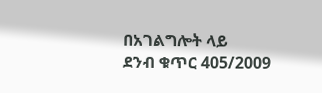በአገልግሎት ላይ
ደንብ ቁጥር 405/2009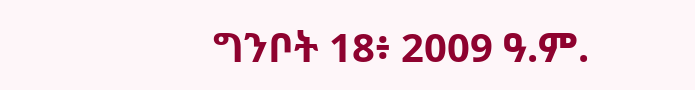ግንቦት 18፥ 2009 ዓ.ም.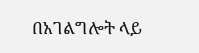በአገልግሎት ላይ